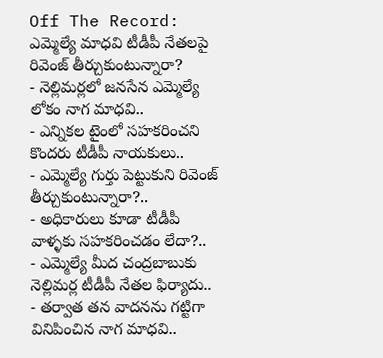Off The Record: ఎమ్మెల్యే మాధవి టీడీపీ నేతలపై రివెంజ్ తీర్చుకుంటున్నారా?
- నెల్లిమర్లలో జనసేన ఎమ్మెల్యే లోకం నాగ మాధవి..
- ఎన్నికల టైంలో సహకరించని కొందరు టీడీపీ నాయకులు..
- ఎమ్మెల్యే గుర్తు పెట్టుకుని రివెంజ్ తీర్చుకుంటున్నారా?..
- అధికారులు కూడా టీడీపీ వాళ్ళకు సహకరించడం లేదా?..
- ఎమ్మెల్యే మీద చంద్రబాబుకు నెల్లిమర్ల టీడీపీ నేతల ఫిర్యాదు..
- తర్వాత తన వాదనను గట్టిగా వినిపించిన నాగ మాధవి..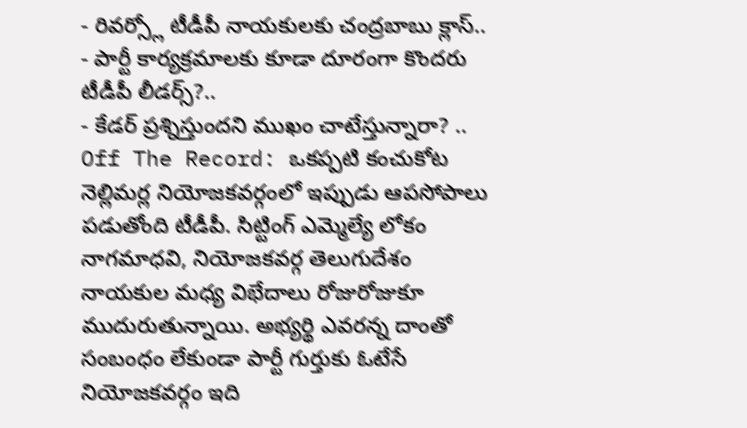- రివర్స్లో టీడీపీ నాయకులకు చంద్రబాబు క్లాస్..
- పార్టీ కార్యక్రమాలకు కూడా దూరంగా కొందరు టీడీపీ లీడర్స్?..
- కేడర్ ప్రశ్నిస్తుందని ముఖం చాటేస్తున్నారా? ..
Off The Record: ఒకప్పటి కంచుకోట నెల్లిమర్ల నియోజకవర్గంలో ఇప్పుడు ఆపసోపాలు పడుతోంది టీడీపీ. సిట్టింగ్ ఎమ్మెల్యే లోకం నాగమాధవి, నియోజకవర్గ తెలుగుదేశం నాయకుల మధ్య విభేదాలు రోజురోజుకూ ముదురుతున్నాయి. అభ్యర్థి ఎవరన్న దాంతో సంబంధం లేకుండా పార్టీ గుర్తుకు ఓటేసే నియోజకవర్గం ఇది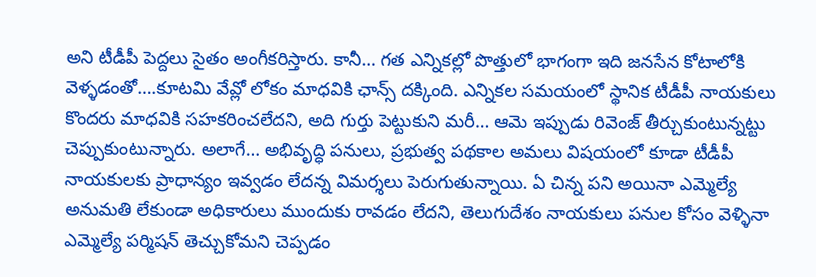అని టీడీపీ పెద్దలు సైతం అంగీకరిస్తారు. కానీ… గత ఎన్నికల్లో పొత్తులో భాగంగా ఇది జనసేన కోటాలోకి వెళ్ళడంతో….కూటమి వేవ్లో లోకం మాధవికి ఛాన్స్ దక్కింది. ఎన్నికల సమయంలో స్థానిక టీడీపీ నాయకులు కొందరు మాధవికి సహకరించలేదని, అది గుర్తు పెట్టుకుని మరీ… ఆమె ఇప్పుడు రివెంజ్ తీర్చుకుంటున్నట్టు చెప్పుకుంటున్నారు. అలాగే… అభివృద్ధి పనులు, ప్రభుత్వ పథకాల అమలు విషయంలో కూడా టీడీపీ నాయకులకు ప్రాధాన్యం ఇవ్వడం లేదన్న విమర్శలు పెరుగుతున్నాయి. ఏ చిన్న పని అయినా ఎమ్మెల్యే అనుమతి లేకుండా అధికారులు ముందుకు రావడం లేదని, తెలుగుదేశం నాయకులు పనుల కోసం వెళ్ళినా ఎమ్మెల్యే పర్మిషన్ తెచ్చుకోమని చెప్పడం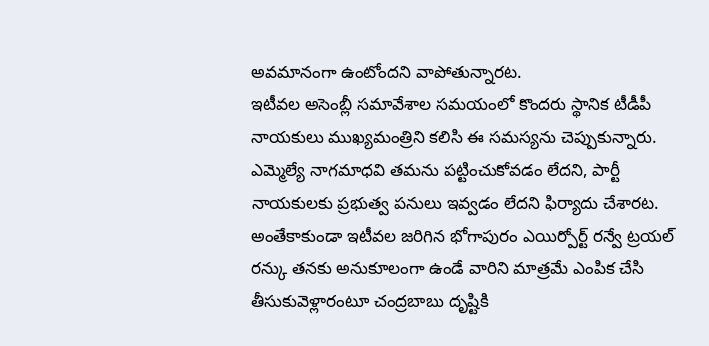అవమానంగా ఉంటోందని వాపోతున్నారట.
ఇటీవల అసెంబ్లీ సమావేశాల సమయంలో కొందరు స్థానిక టీడీపీ నాయకులు ముఖ్యమంత్రిని కలిసి ఈ సమస్యను చెప్పుకున్నారు. ఎమ్మెల్యే నాగమాధవి తమను పట్టించుకోవడం లేదని, పార్టీ నాయకులకు ప్రభుత్వ పనులు ఇవ్వడం లేదని ఫిర్యాదు చేశారట. అంతేకాకుండా ఇటీవల జరిగిన భోగాపురం ఎయిర్పోర్ట్ రన్వే ట్రయల్ రన్కు తనకు అనుకూలంగా ఉండే వారిని మాత్రమే ఎంపిక చేసి తీసుకువెళ్లారంటూ చంద్రబాబు దృష్టికి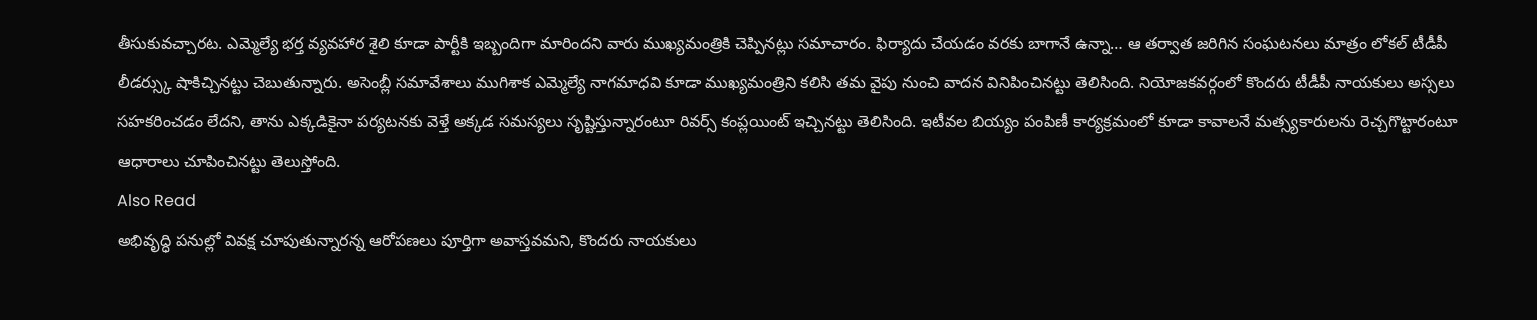తీసుకువచ్చారట. ఎమ్మెల్యే భర్త వ్యవహార శైలి కూడా పార్టీకి ఇబ్బందిగా మారిందని వారు ముఖ్యమంత్రికి చెప్పినట్లు సమాచారం. ఫిర్యాదు చేయడం వరకు బాగానే ఉన్నా… ఆ తర్వాత జరిగిన సంఘటనలు మాత్రం లోకల్ టీడీపీ లీడర్స్కు షాకిచ్చినట్టు చెబుతున్నారు. అసెంబ్లీ సమావేశాలు ముగిశాక ఎమ్మెల్యే నాగమాధవి కూడా ముఖ్యమంత్రిని కలిసి తమ వైపు నుంచి వాదన వినిపించినట్టు తెలిసింది. నియోజకవర్గంలో కొందరు టీడీపీ నాయకులు అస్సలు సహకరించడం లేదని, తాను ఎక్కడికైనా పర్యటనకు వెళ్తే అక్కడ సమస్యలు సృష్టిస్తున్నారంటూ రివర్స్ కంప్లయింట్ ఇచ్చినట్టు తెలిసింది. ఇటీవల బియ్యం పంపిణీ కార్యక్రమంలో కూడా కావాలనే మత్స్యకారులను రెచ్చగొట్టారంటూ ఆధారాలు చూపించినట్టు తెలుస్తోంది.
Also Read
అభివృద్ధి పనుల్లో వివక్ష చూపుతున్నారన్న ఆరోపణలు పూర్తిగా అవాస్తవమని, కొందరు నాయకులు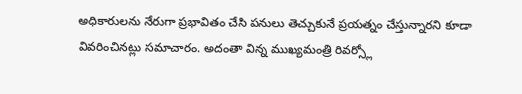అధికారులను నేరుగా ప్రభావితం చేసి పనులు తెచ్చుకునే ప్రయత్నం చేస్తున్నారని కూడా వివరించినట్లు సమాచారం. అదంతా విన్న ముఖ్యమంత్రి రివర్స్లో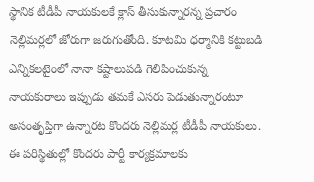స్థానిక టీడీపీ నాయకులకే క్లాస్ తీసుకున్నారన్న ప్రచారం నెల్లిమర్లలో జోరుగా జరుగుతోంది. కూటమి ధర్మానికి కట్టుబడి ఎన్నికలటైంలో నానా కష్టాలుపడి గెలిపించుకున్న నాయకురాలు ఇప్పుడు తమకే ఎసరు పెడుతున్నారంటూ అసంతృప్తిగా ఉన్నారట కొందరు నెల్లిమర్ల టీడీపీ నాయకులు. ఈ పరిస్థితుల్లో కొందరు పార్టీ కార్యక్రమాలకు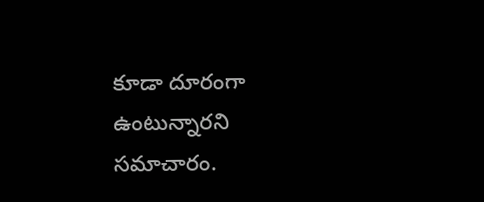కూడా దూరంగా ఉంటున్నారని సమాచారం.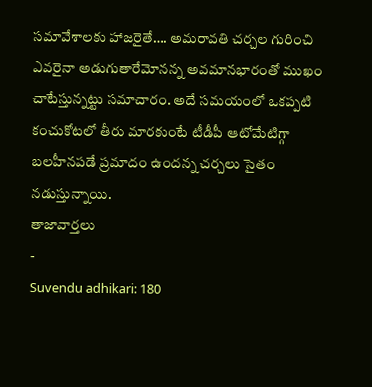సమావేశాలకు హాజరైతే…. అమరావతి చర్చల గురించి ఎవరైనా అడుగుతారేమోనన్న అవమానభారంతో ముఖం చాటేస్తున్నట్టు సమాచారం. అదే సమయంలో ఒకప్పటి కంచుకోటలో తీరు మారకుంటే టీడీపీ ఆటోమేటిగ్గా బలహీనపడే ప్రమాదం ఉందన్న చర్చలు సైతం నడుస్తున్నాయి.
తాజావార్తలు
-
Suvendu adhikari: 180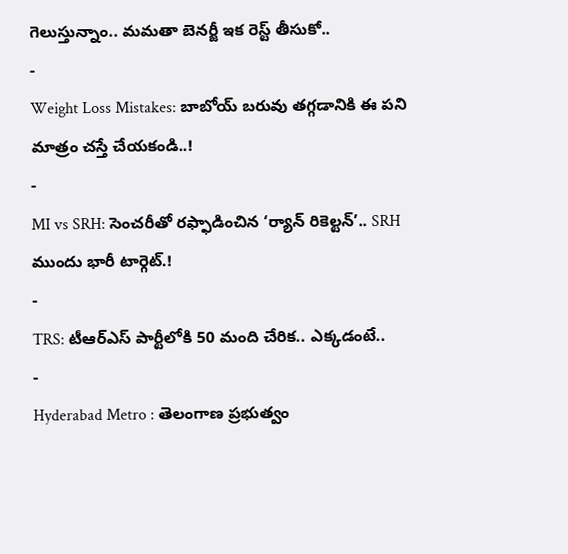గెలుస్తున్నాం.. మమతా బెనర్జీ ఇక రెస్ట్ తీసుకో..
-
Weight Loss Mistakes: బాబోయ్ బరువు తగ్గడానికి ఈ పని మాత్రం చస్తే చేయకండి..!
-
MI vs SRH: సెంచరీతో రఫ్ఫాడించిన ‘ర్యాన్ రికెల్టన్’.. SRH ముందు భారీ టార్గెట్.!
-
TRS: టీఆర్ఎస్ పార్టీలోకి 50 మంది చేరిక.. ఎక్కడంటే..
-
Hyderabad Metro : తెలంగాణ ప్రభుత్వం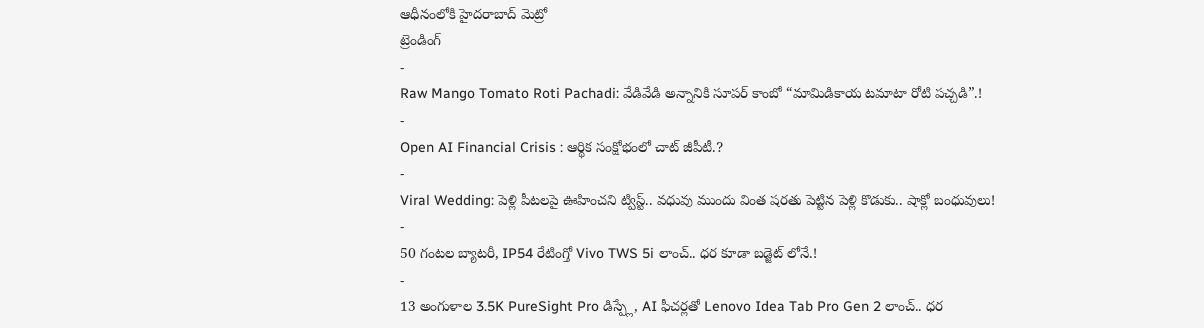ఆధీనంలోకి హైదరాబాద్ మెట్రో
ట్రెండింగ్
-
Raw Mango Tomato Roti Pachadi: వేడివేడి అన్నానికి సూపర్ కాంబో “మామిడికాయ టమాటా రోటి పచ్చడి”.!
-
Open AI Financial Crisis : ఆర్థిక సంక్షోభంలో చాట్ జీపీటీ.?
-
Viral Wedding: పెళ్లి పీటలపై ఊహించని ట్విస్ట్.. వధువు ముందు వింత షరతు పెట్టిన పెళ్లి కొడుకు.. షాక్లో బంధువులు!
-
50 గంటల బ్యాటరీ, IP54 రేటింగ్తో Vivo TWS 5i లాంచ్.. ధర కూడా బడ్జెట్ లోనే.!
-
13 అంగుళాల 3.5K PureSight Pro డిస్ప్లే, AI ఫీచర్లతో Lenovo Idea Tab Pro Gen 2 లాంచ్.. ధర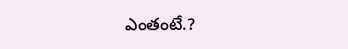ఎంతంటే.?